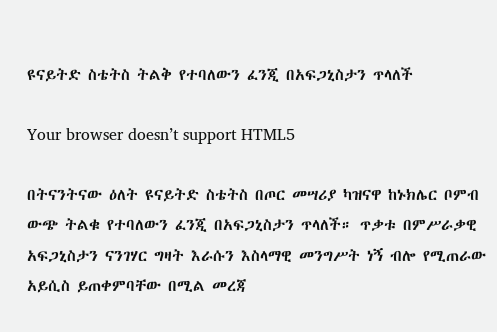ዩናይትድ ስቴትስ ትልቅ የተባለውን ፈንጂ በአፍጋኒስታን ጥላለች

Your browser doesn’t support HTML5

በትናንትናው ዕለት ዩናይትድ ስቴትስ በጦር መሣሪያ ካዝናዋ ከኑክሌር ቦምብ ውጭ ትልቁ የተባለውን ፈንጂ በአፍጋኒስታን ጥላለች። ጥቃቱ በምሥራቃዊ አፍጋኒስታን ናንገሃር ግዛት እራሱን እስላማዊ መንግሥት ነኝ ብሎ የሚጠራው አይሲስ ይጠቀምባቸው በሚል መረጃ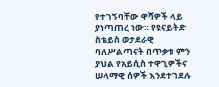የተገኝባቸው ዋሻዎች ላይ ያነጣጠረ ነው። የዩናይትድ ስቴይስ ወታደራዊ ባለሥልጣናት በጥቃቱ ምን ያህል የአይሲስ ተዋጊዎችና ሠላማዊ ሰዎች እንደተገደሉ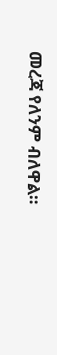መረጃ የለንም ብለዋል።